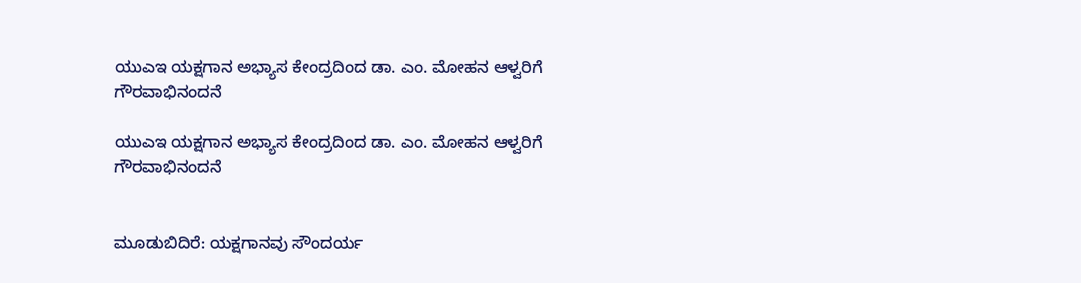ಯುಎಇ ಯಕ್ಷಗಾನ ಅಭ್ಯಾಸ ಕೇಂದ್ರದಿಂದ ಡಾ. ಎಂ. ಮೋಹನ ಆಳ್ವರಿಗೆ ಗೌರವಾಭಿನಂದನೆ

ಯುಎಇ ಯಕ್ಷಗಾನ ಅಭ್ಯಾಸ ಕೇಂದ್ರದಿಂದ ಡಾ. ಎಂ. ಮೋಹನ ಆಳ್ವರಿಗೆ ಗೌರವಾಭಿನಂದನೆ


ಮೂಡುಬಿದಿರೆ: ಯಕ್ಷಗಾನವು ಸೌಂದರ್ಯ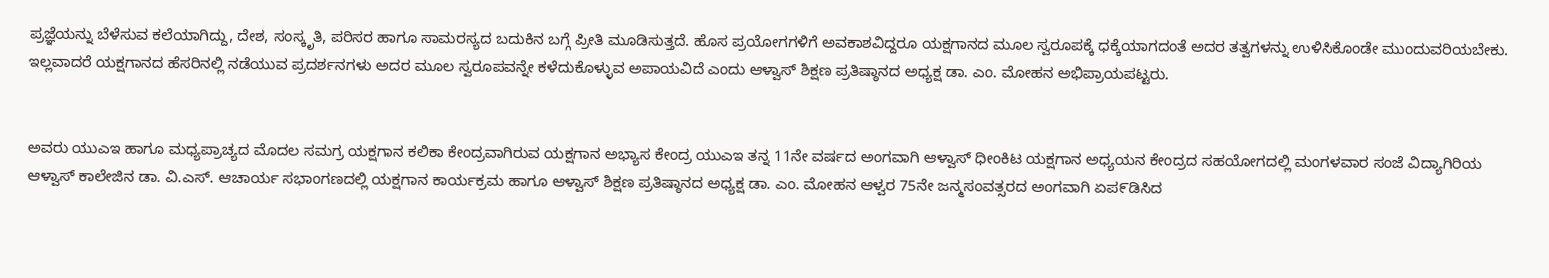ಪ್ರಜ್ಞೆಯನ್ನು ಬೆಳೆಸುವ ಕಲೆಯಾಗಿದ್ದು, ದೇಶ, ಸಂಸ್ಕೃತಿ, ಪರಿಸರ ಹಾಗೂ ಸಾಮರಸ್ಯದ ಬದುಕಿನ ಬಗ್ಗೆ ಪ್ರೀತಿ ಮೂಡಿಸುತ್ತದೆ. ಹೊಸ ಪ್ರಯೋಗಗಳಿಗೆ ಅವಕಾಶವಿದ್ದರೂ ಯಕ್ಷಗಾನದ ಮೂಲ ಸ್ವರೂಪಕ್ಕೆ ಧಕ್ಕೆಯಾಗದಂತೆ ಅದರ ತತ್ವಗಳನ್ನು ಉಳಿಸಿಕೊಂಡೇ ಮುಂದುವರಿಯಬೇಕು. ಇಲ್ಲವಾದರೆ ಯಕ್ಷಗಾನದ ಹೆಸರಿನಲ್ಲಿ ನಡೆಯುವ ಪ್ರದರ್ಶನಗಳು ಅದರ ಮೂಲ ಸ್ವರೂಪವನ್ನೇ ಕಳೆದುಕೊಳ್ಳುವ ಅಪಾಯವಿದೆ ಎಂದು ಆಳ್ವಾಸ್ ಶಿಕ್ಷಣ ಪ್ರತಿಷ್ಠಾನದ ಅಧ್ಯಕ್ಷ ಡಾ. ಎಂ. ಮೋಹನ ಅಭಿಪ್ರಾಯಪಟ್ಟರು.


ಅವರು ಯುಎಇ ಹಾಗೂ ಮಧ್ಯಪ್ರಾಚ್ಯದ ಮೊದಲ ಸಮಗ್ರ ಯಕ್ಷಗಾನ ಕಲಿಕಾ ಕೇಂದ್ರವಾಗಿರುವ ಯಕ್ಷಗಾನ ಅಭ್ಯಾಸ ಕೇಂದ್ರ ಯುಎಇ ತನ್ನ 11ನೇ ವರ್ಷದ ಅಂಗವಾಗಿ ಆಳ್ವಾಸ್ ಧೀಂಕಿಟ ಯಕ್ಷಗಾನ ಅಧ್ಯಯನ ಕೇಂದ್ರದ ಸಹಯೋಗದಲ್ಲಿ ಮಂಗಳವಾರ ಸಂಜೆ ವಿದ್ಯಾಗಿರಿಯ ಆಳ್ವಾಸ್ ಕಾಲೇಜಿನ ಡಾ. ವಿ.ಎಸ್. ಆಚಾರ್ಯ ಸಭಾಂಗಣದಲ್ಲಿ ಯಕ್ಷಗಾನ ಕಾರ್ಯಕ್ರಮ ಹಾಗೂ ಆಳ್ವಾಸ್ ಶಿಕ್ಷಣ ಪ್ರತಿಷ್ಠಾನದ ಅಧ್ಯಕ್ಷ ಡಾ. ಎಂ. ಮೋಹನ ಆಳ್ವರ 75ನೇ ಜನ್ಮಸಂವತ್ಸರದ ಅಂಗವಾಗಿ ಏಪ೯ಡಿಸಿದ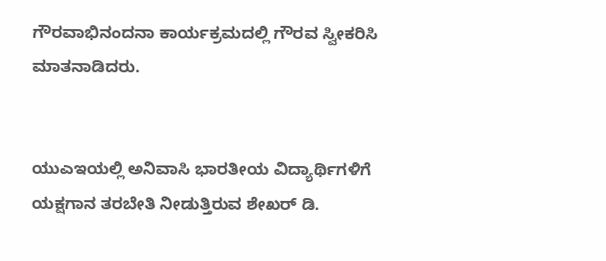ಗೌರವಾಭಿನಂದನಾ ಕಾರ್ಯಕ್ರಮದಲ್ಲಿ ಗೌರವ ಸ್ವೀಕರಿಸಿ ಮಾತನಾಡಿದರು.


ಯುಎಇಯಲ್ಲಿ ಅನಿವಾಸಿ ಭಾರತೀಯ ವಿದ್ಯಾರ್ಥಿಗಳಿಗೆ ಯಕ್ಷಗಾನ ತರಬೇತಿ ನೀಡುತ್ತಿರುವ ಶೇಖರ್ ಡಿ.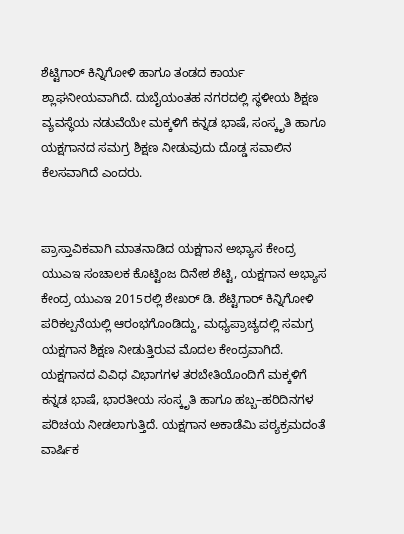ಶೆಟ್ಟಿಗಾರ್ ಕಿನ್ನಿಗೋಳಿ ಹಾಗೂ ತಂಡದ ಕಾರ್ಯ ಶ್ಲಾಘನೀಯವಾಗಿದೆ. ದುಬೈಯಂತಹ ನಗರದಲ್ಲಿ ಸ್ಥಳೀಯ ಶಿಕ್ಷಣ ವ್ಯವಸ್ಥೆಯ ನಡುವೆಯೇ ಮಕ್ಕಳಿಗೆ ಕನ್ನಡ ಭಾಷೆ, ಸಂಸ್ಕೃತಿ ಹಾಗೂ ಯಕ್ಷಗಾನದ ಸಮಗ್ರ ಶಿಕ್ಷಣ ನೀಡುವುದು ದೊಡ್ಡ ಸವಾಲಿನ ಕೆಲಸವಾಗಿದೆ ಎಂದರು.


ಪ್ರಾಸ್ತಾವಿಕವಾಗಿ ಮಾತನಾಡಿದ ಯಕ್ಷಗಾನ ಅಭ್ಯಾಸ ಕೇಂದ್ರ ಯುಎಇ ಸಂಚಾಲಕ ಕೊಟ್ಟಿಂಜ ದಿನೇಶ ಶೆಟ್ಟಿ, ಯಕ್ಷಗಾನ ಅಭ್ಯಾಸ ಕೇಂದ್ರ ಯುಎಇ 2015ರಲ್ಲಿ ಶೇಖರ್ ಡಿ. ಶೆಟ್ಟಿಗಾರ್ ಕಿನ್ನಿಗೋಳಿ ಪರಿಕಲ್ಪನೆಯಲ್ಲಿ ಆರಂಭಗೊಂಡಿದ್ದು, ಮಧ್ಯಪ್ರಾಚ್ಯದಲ್ಲಿ ಸಮಗ್ರ ಯಕ್ಷಗಾನ ಶಿಕ್ಷಣ ನೀಡುತ್ತಿರುವ ಮೊದಲ ಕೇಂದ್ರವಾಗಿದೆ. ಯಕ್ಷಗಾನದ ವಿವಿಧ ವಿಭಾಗಗಳ ತರಬೇತಿಯೊಂದಿಗೆ ಮಕ್ಕಳಿಗೆ ಕನ್ನಡ ಭಾಷೆ, ಭಾರತೀಯ ಸಂಸ್ಕೃತಿ ಹಾಗೂ ಹಬ್ಬ–ಹರಿದಿನಗಳ ಪರಿಚಯ ನೀಡಲಾಗುತ್ತಿದೆ. ಯಕ್ಷಗಾನ ಅಕಾಡೆಮಿ ಪಠ್ಯಕ್ರಮದಂತೆ ವಾರ್ಷಿಕ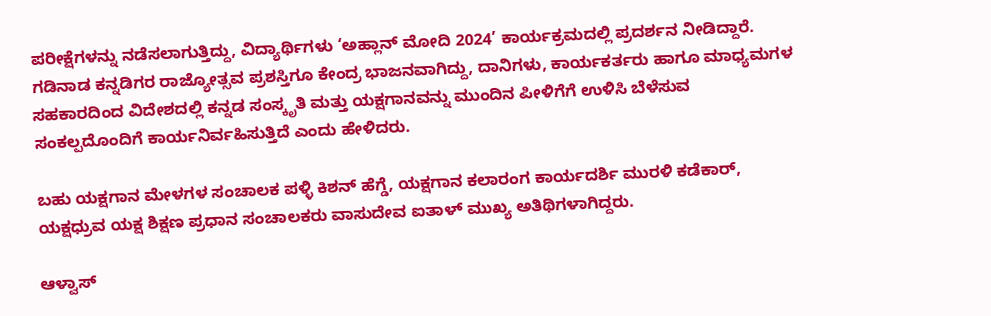ಪರೀಕ್ಷೆಗಳನ್ನು ನಡೆಸಲಾಗುತ್ತಿದ್ದು, ವಿದ್ಯಾರ್ಥಿಗಳು ‘ಅಹ್ಲಾನ್ ಮೋದಿ 2024’ ಕಾರ್ಯಕ್ರಮದಲ್ಲಿ ಪ್ರದರ್ಶನ ನೀಡಿದ್ದಾರೆ. ಗಡಿನಾಡ ಕನ್ನಡಿಗರ ರಾಜ್ಯೋತ್ಸವ ಪ್ರಶಸ್ತಿಗೂ ಕೇಂದ್ರ ಭಾಜನವಾಗಿದ್ದು, ದಾನಿಗಳು, ಕಾರ್ಯಕರ್ತರು ಹಾಗೂ ಮಾಧ್ಯಮಗಳ ಸಹಕಾರದಿಂದ ವಿದೇಶದಲ್ಲಿ ಕನ್ನಡ ಸಂಸ್ಕೃತಿ ಮತ್ತು ಯಕ್ಷಗಾನವನ್ನು ಮುಂದಿನ ಪೀಳಿಗೆಗೆ ಉಳಿಸಿ ಬೆಳೆಸುವ ಸಂಕಲ್ಪದೊಂದಿಗೆ ಕಾರ್ಯನಿರ್ವಹಿಸುತ್ತಿದೆ ಎಂದು ಹೇಳಿದರು.

ಬಹು ಯಕ್ಷಗಾನ ಮೇಳಗಳ ಸಂಚಾಲಕ ಪಳ್ಳಿ ಕಿಶನ್ ಹೆಗ್ಡೆ, ಯಕ್ಷಗಾನ ಕಲಾರಂಗ ಕಾರ್ಯದರ್ಶಿ ಮುರಳಿ ಕಡೆಕಾರ್, ಯಕ್ಷಧ್ರುವ ಯಕ್ಷ ಶಿಕ್ಷಣ ಪ್ರಧಾನ ಸಂಚಾಲಕರು ವಾಸುದೇವ ಐತಾಳ್ ಮುಖ್ಯ ಅತಿಥಿಗಳಾಗಿದ್ದರು.

ಆಳ್ವಾಸ್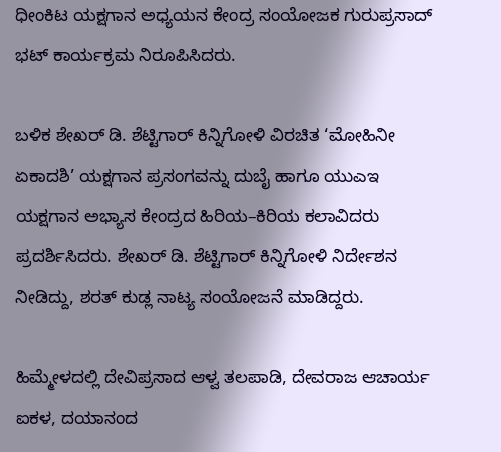ಧೀಂಕಿಟ ಯಕ್ಷಗಾನ ಅಧ್ಯಯನ ಕೇಂದ್ರ ಸಂಯೋಜಕ ಗುರುಪ್ರಸಾದ್ ಭಟ್ ಕಾರ್ಯಕ್ರಮ ನಿರೂಪಿಸಿದರು.

ಬಳಿಕ ಶೇಖರ್ ಡಿ. ಶೆಟ್ಟಿಗಾರ್ ಕಿನ್ನಿಗೋಳಿ ವಿರಚಿತ ‘ಮೋಹಿನೀ ಏಕಾದಶಿ’ ಯಕ್ಷಗಾನ ಪ್ರಸಂಗವನ್ನು ದುಬೈ ಹಾಗೂ ಯುಎಇ ಯಕ್ಷಗಾನ ಅಭ್ಯಾಸ ಕೇಂದ್ರದ ಹಿರಿಯ–ಕಿರಿಯ ಕಲಾವಿದರು ಪ್ರದರ್ಶಿಸಿದರು. ಶೇಖರ್ ಡಿ. ಶೆಟ್ಟಿಗಾರ್ ಕಿನ್ನಿಗೋಳಿ ನಿರ್ದೇಶನ ನೀಡಿದ್ದು, ಶರತ್ ಕುಡ್ಲ ನಾಟ್ಯ ಸಂಯೋಜನೆ ಮಾಡಿದ್ದರು.

ಹಿಮ್ಮೇಳದಲ್ಲಿ ದೇವಿಪ್ರಸಾದ ಆಳ್ವ ತಲಪಾಡಿ, ದೇವರಾಜ ಆಚಾರ್ಯ ಐಕಳ, ದಯಾನಂದ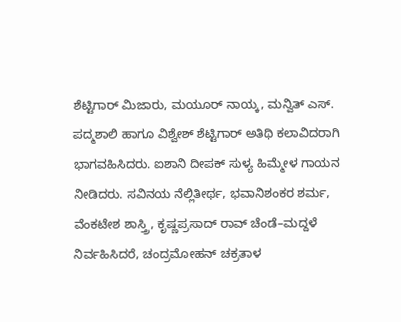ಶೆಟ್ಟಿಗಾರ್ ಮಿಜಾರು, ಮಯೂರ್ ನಾಯ್ಕ, ಮನ್ವಿತ್ ಎಸ್. ಪದ್ಮಶಾಲಿ ಹಾಗೂ ವಿಶ್ವೇಶ್ ಶೆಟ್ಟಿಗಾರ್ ಅತಿಥಿ ಕಲಾವಿದರಾಗಿ ಭಾಗವಹಿಸಿದರು. ಐಶಾನಿ ದೀಪಕ್ ಸುಳ್ಯ ಹಿಮ್ಮೇಳ ಗಾಯನ ನೀಡಿದರು. ಸವಿನಯ ನೆಲ್ಲಿತೀರ್ಥ, ಭವಾನಿಶಂಕರ ಶರ್ಮ, ವೆಂಕಟೇಶ ಶಾಸ್ತ್ರಿ, ಕೃಷ್ಣಪ್ರಸಾದ್ ರಾವ್ ಚೆಂಡೆ–ಮದ್ದಳೆ ನಿರ್ವಹಿಸಿದರೆ, ಚಂದ್ರಮೋಹನ್ ಚಕ್ರತಾಳ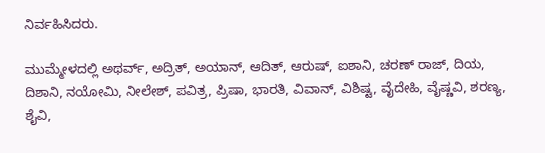ನಿರ್ವಹಿಸಿದರು.

ಮುಮ್ಮೇಳದಲ್ಲಿ ಅಥರ್ವ್, ಅದ್ರಿತ್, ಅಯಾನ್, ಆದಿತ್, ಆರುಷ್, ಐಶಾನಿ, ಚರಣ್ ರಾಜ್, ದಿಯ, ದಿಶಾನಿ, ನಯೋಮಿ, ನೀಲೇಶ್, ಪವಿತ್ರ, ಪ್ರಿಷಾ, ಭಾರತಿ, ವಿವಾನ್, ವಿಶಿಷ್ಟ, ವೈದೇಹಿ, ವೈಷ್ಣವಿ, ಶರಣ್ಯ, ಶೈವಿ,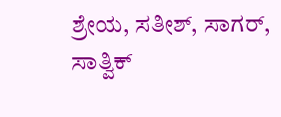ಶ್ರೇಯ, ಸತೀಶ್, ಸಾಗರ್, ಸಾತ್ವಿಕ್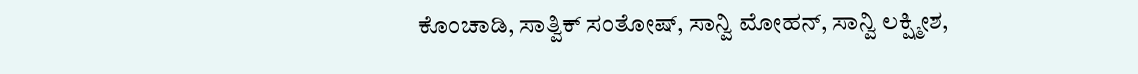ಕೊಂಚಾಡಿ, ಸಾತ್ವಿಕ್ ಸಂತೋಷ್, ಸಾನ್ವಿ ಮೋಹನ್, ಸಾನ್ವಿ ಲಕ್ಷ್ಮೀಶ,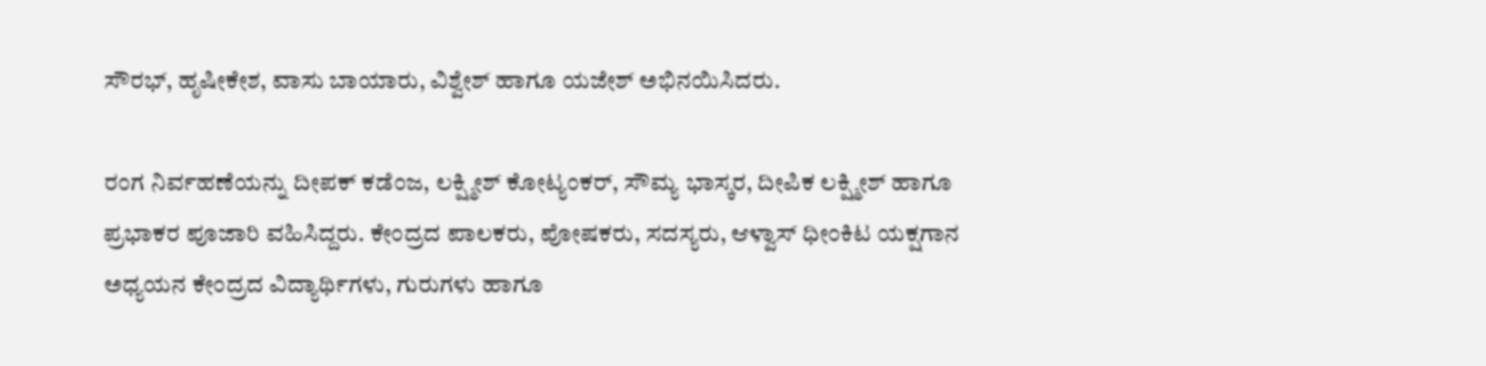ಸೌರಭ್, ಹೃಷೀಕೇಶ, ವಾಸು ಬಾಯಾರು, ವಿಶ್ವೇಶ್ ಹಾಗೂ ಯಜೇಶ್ ಅಭಿನಯಿಸಿದರು.

ರಂಗ ನಿರ್ವಹಣೆಯನ್ನು ದೀಪಕ್ ಕಡೆಂಜ, ಲಕ್ಷ್ಮೀಶ್ ಕೋಟ್ಯಂಕರ್, ಸೌಮ್ಯ ಭಾಸ್ಕರ, ದೀಪಿಕ ಲಕ್ಷ್ಮೀಶ್ ಹಾಗೂ ಪ್ರಭಾಕರ ಪೂಜಾರಿ ವಹಿಸಿದ್ದರು. ಕೇಂದ್ರದ ಪಾಲಕರು, ಪೋಷಕರು, ಸದಸ್ಯರು, ಆಳ್ವಾಸ್ ಧೀಂಕಿಟ ಯಕ್ಷಗಾನ ಅಧ್ಯಯನ ಕೇಂದ್ರದ ವಿದ್ಯಾರ್ಥಿಗಳು, ಗುರುಗಳು ಹಾಗೂ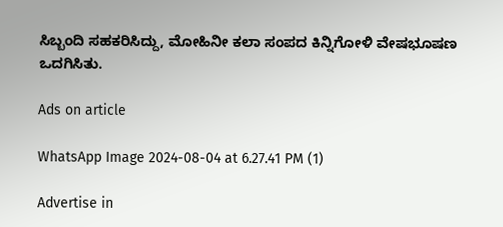ಸಿಬ್ಬಂದಿ ಸಹಕರಿಸಿದ್ದು, ಮೋಹಿನೀ ಕಲಾ ಸಂಪದ ಕಿನ್ನಿಗೋಳಿ ವೇಷಭೂಷಣ ಒದಗಿಸಿತು.

Ads on article

WhatsApp Image 2024-08-04 at 6.27.41 PM (1)

Advertise in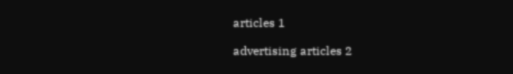articles 1

advertising articles 2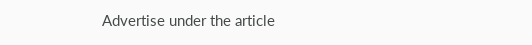Advertise under the article